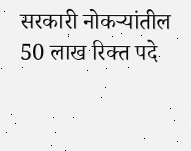सरकारी नोकऱ्यांतील 50 लाख रिक्त पदे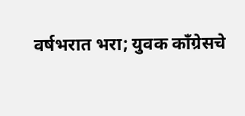वर्षभरात भरा; युवक काँग्रेसचे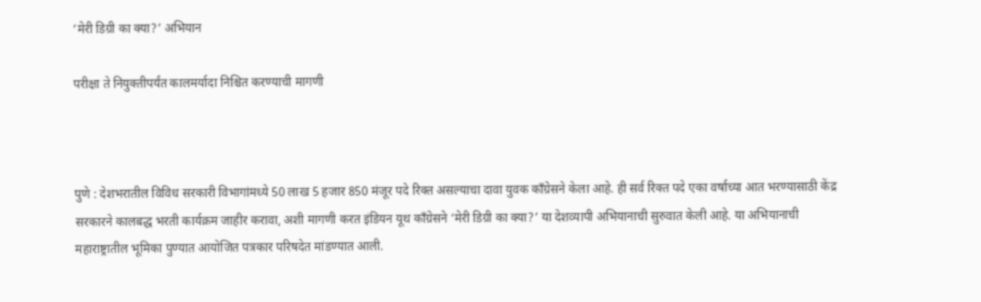‘मेरी डिग्री का क्या?’ अभियान

परीक्षा ते नियुक्तीपर्यंत कालमर्यादा निश्चित करण्याची मागणी



पुणे : देशभरातील विविध सरकारी विभागांमध्ये 50 लाख 5 हजार 850 मंजूर पदे रिक्त असल्याचा दावा युवक काँग्रेसने केला आहे. ही सर्व रिक्त पदे एका वर्षाच्या आत भरण्यासाठी केंद्र सरकारने कालबद्ध भरती कार्यक्रम जाहीर करावा, अशी मागणी करत इंडियन यूथ काँग्रेसने ‘मेरी डिग्री का क्या?’ या देशव्यापी अभियानाची सुरुवात केली आहे. या अभियानाची महाराष्ट्रातील भूमिका पुण्यात आयोजित पत्रकार परिषदेत मांडण्यात आली.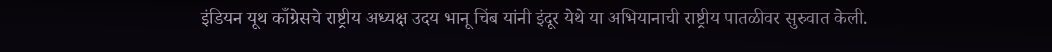इंडियन यूथ काँग्रेसचे राष्ट्रीय अध्यक्ष उदय भानू चिंब यांनी इंदूर येथे या अभियानाची राष्ट्रीय पातळीवर सुरुवात केली.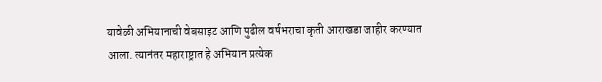यावेळी अभियानाची वेबसाइट आणि पुढील वर्षभराचा कृती आराखडा जाहीर करण्यात आला. त्यानंतर महाराष्ट्रात हे अभियान प्रत्येक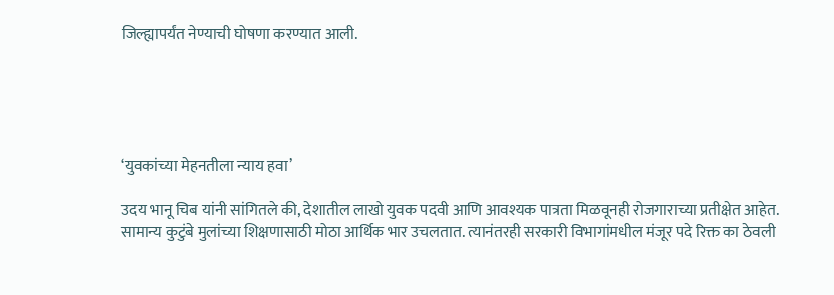जिल्ह्यापर्यंत नेण्याची घोषणा करण्यात आली.





‘युवकांच्या मेहनतीला न्याय हवा’

उदय भानू चिब यांनी सांगितले की, देशातील लाखो युवक पदवी आणि आवश्यक पात्रता मिळवूनही रोजगाराच्या प्रतीक्षेत आहेत. सामान्य कुटुंबे मुलांच्या शिक्षणासाठी मोठा आर्थिक भार उचलतात. त्यानंतरही सरकारी विभागांमधील मंजूर पदे रिक्त का ठेवली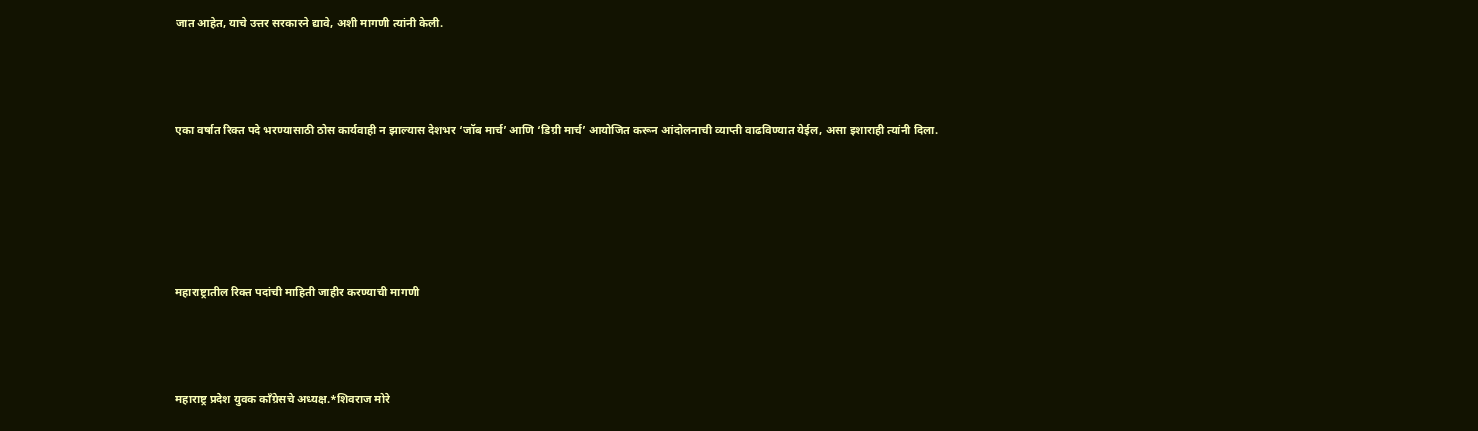जात आहेत, याचे उत्तर सरकारने द्यावे, अशी मागणी त्यांनी केली.



एका वर्षात रिक्त पदे भरण्यासाठी ठोस कार्यवाही न झाल्यास देशभर ‘जॉब मार्च’ आणि ‘डिग्री मार्च’ आयोजित करून आंदोलनाची व्याप्ती वाढविण्यात येईल, असा इशाराही त्यांनी दिला.





महाराष्ट्रातील रिक्त पदांची माहिती जाहीर करण्याची मागणी



महाराष्ट्र प्रदेश युवक काँग्रेसचे अध्यक्ष.*शिवराज मोरे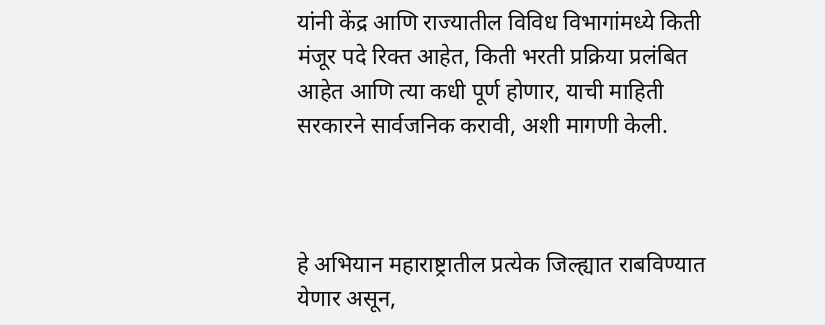यांनी केंद्र आणि राज्यातील विविध विभागांमध्ये किती मंजूर पदे रिक्त आहेत, किती भरती प्रक्रिया प्रलंबित आहेत आणि त्या कधी पूर्ण होणार, याची माहिती सरकारने सार्वजनिक करावी, अशी मागणी केली.



हे अभियान महाराष्ट्रातील प्रत्येक जिल्ह्यात राबविण्यात येणार असून,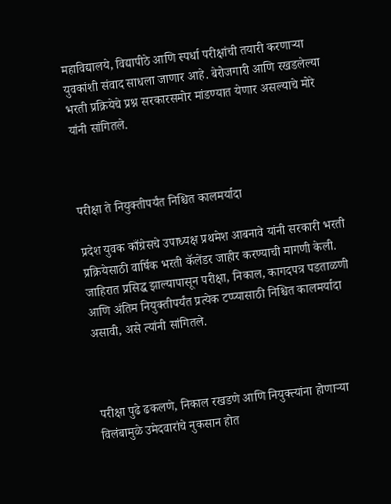महाविद्यालये, विद्यापीठे आणि स्पर्धा परीक्षांची तयारी करणाऱ्या युवकांशी संवाद साधला जाणार आहे. बेरोजगारी आणि रखडलेल्या भरती प्रक्रियेचे प्रश्न सरकारसमोर मांडण्यात येणार असल्याचे मोरे यांनी सांगितले.



परीक्षा ते नियुक्तीपर्यंत निश्चित कालमर्यादा

प्रदेश युवक काँग्रेसचे उपाध्यक्ष प्रथमेश आबनावे यांनी सरकारी भरती प्रक्रियेसाठी वार्षिक भरती कॅलेंडर जाहीर करण्याची मागणी केली. जाहिरात प्रसिद्ध झाल्यापासून परीक्षा, निकाल, कागदपत्र पडताळणी आणि अंतिम नियुक्तीपर्यंत प्रत्येक टप्प्यासाठी निश्चित कालमर्यादा असावी, असे त्यांनी सांगितले.



परीक्षा पुढे ढकलणे, निकाल रखडणे आणि नियुक्त्यांना होणाऱ्या विलंबामुळे उमेदवारांचे नुकसान होत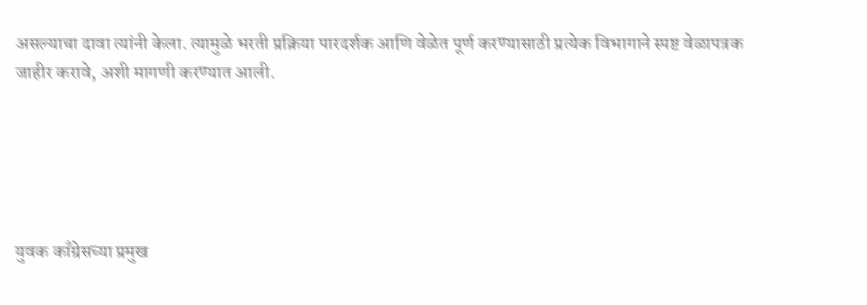असल्याचा दावा त्यांनी केला. त्यामुळे भरती प्रक्रिया पारदर्शक आणि वेळेत पूर्ण करण्यासाठी प्रत्येक विभागाने स्पष्ट वेळापत्रक जाहीर करावे, अशी मागणी करण्यात आली.





युवक काँग्रेसच्या प्रमुख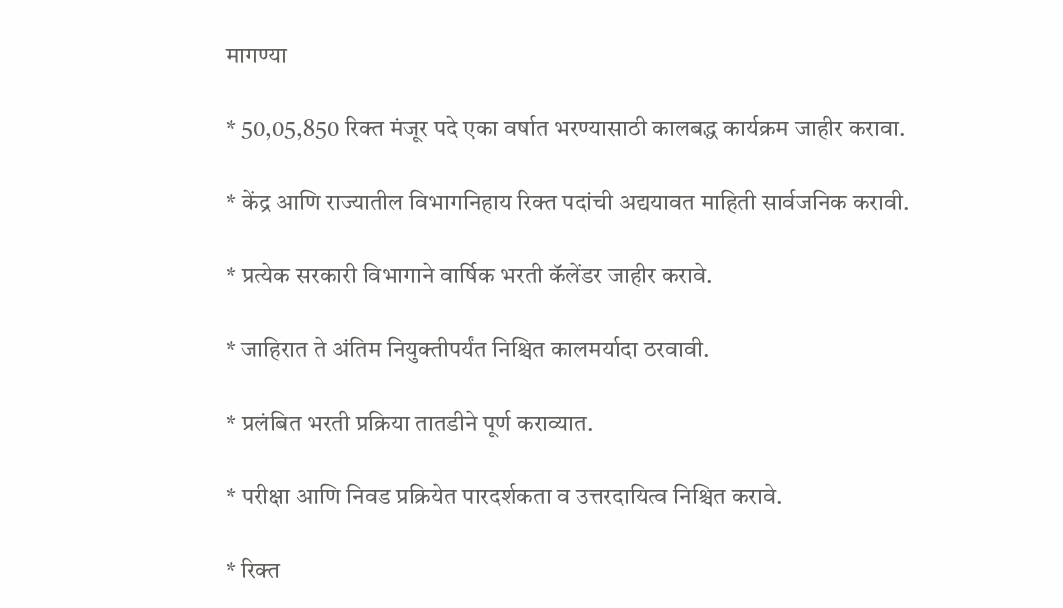मागण्या

* 50,05,850 रिक्त मंजूर पदे एका वर्षात भरण्यासाठी कालबद्ध कार्यक्रम जाहीर करावा.

* केंद्र आणि राज्यातील विभागनिहाय रिक्त पदांची अद्ययावत माहिती सार्वजनिक करावी.

* प्रत्येक सरकारी विभागाने वार्षिक भरती कॅलेंडर जाहीर करावे.

* जाहिरात ते अंतिम नियुक्तीपर्यंत निश्चित कालमर्यादा ठरवावी.

* प्रलंबित भरती प्रक्रिया तातडीने पूर्ण कराव्यात.

* परीक्षा आणि निवड प्रक्रियेत पारदर्शकता व उत्तरदायित्व निश्चित करावे.

* रिक्त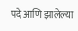पदे आणि झालेल्या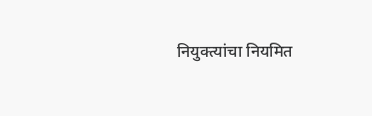नियुक्त्यांचा नियमित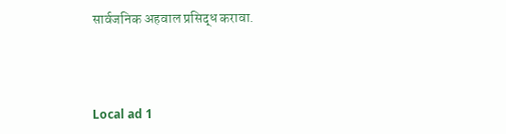सार्वजनिक अहवाल प्रसिद्ध करावा.



Local ad 1